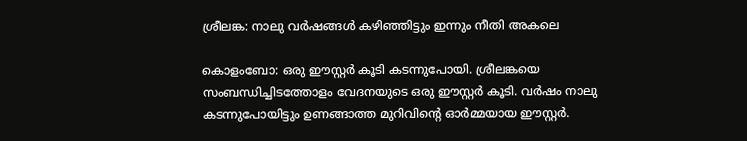ശ്രീലങ്ക: നാലു വര്‍ഷങ്ങള്‍ കഴിഞ്ഞിട്ടും ഇന്നും നീതി അകലെ

കൊളംബോ: ഒരു ഈസ്റ്റര്‍ കൂടി കടന്നുപോയി. ശ്രീലങ്കയെ സംബന്ധിച്ചിടത്തോളം വേദനയുടെ ഒരു ഈസ്റ്റര്‍ കൂടി. വര്‍ഷം നാലു കടന്നുപോയിട്ടും ഉണങ്ങാത്ത മുറിവിന്റെ ഓര്‍മ്മയായ ഈസ്റ്റര്‍.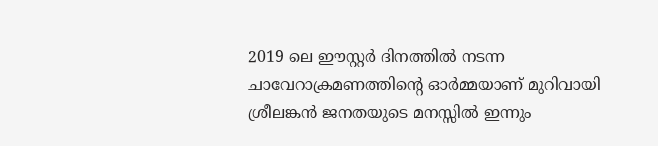2019 ലെ ഈസ്റ്റര്‍ ദിനത്തില്‍ നടന്ന ചാവേറാക്രമണത്തിന്റെ ഓര്‍മ്മയാണ് മുറിവായി ശ്രീലങ്കന്‍ ജനതയുടെ മനസ്സില്‍ ഇന്നും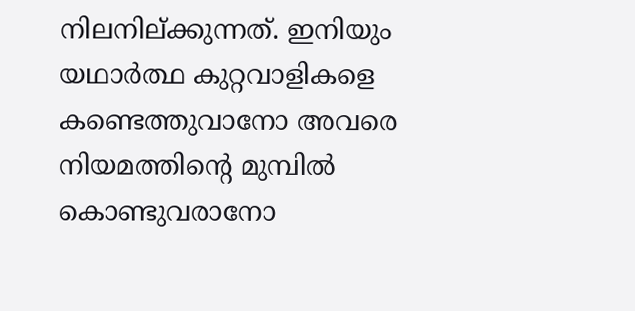നിലനില്ക്കുന്നത്. ഇനിയും യഥാര്‍ത്ഥ കുറ്റവാളികളെ കണ്ടെത്തുവാനോ അവരെ നിയമത്തിന്റെ മുമ്പില്‍ കൊണ്ടുവരാനോ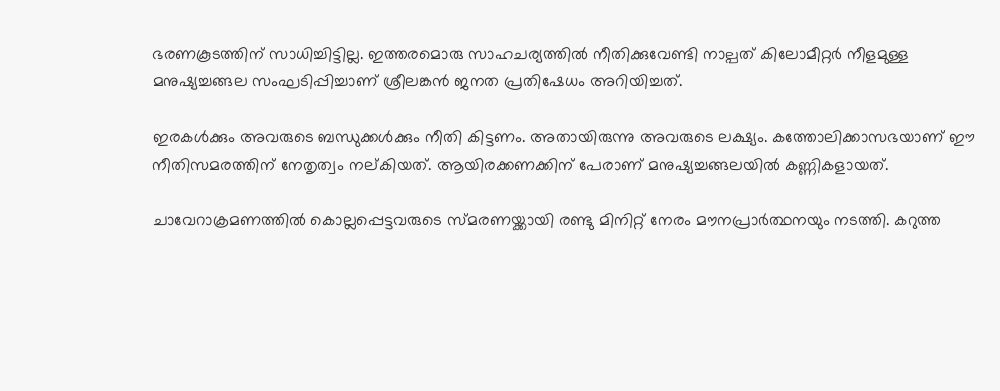ഭരണകൂടത്തിന് സാധിച്ചിട്ടില്ല. ഇത്തരമൊരു സാഹചര്യത്തില്‍ നീതിക്കുവേണ്ടി നാല്പത് കിലോമീറ്റര്‍ നീളമുള്ള മനുഷ്യച്ചങ്ങല സംഘടിപ്പിച്ചാണ് ശ്രീലങ്കന്‍ ജനത പ്രതിഷേധം അറിയിച്ചത്.

ഇരകള്‍ക്കും അവരുടെ ബന്ധുക്കള്‍ക്കും നീതി കിട്ടണം. അതായിരുന്നു അവരുടെ ലക്ഷ്യം. കത്തോലിക്കാസഭയാണ് ഈ നീതിസമരത്തിന് നേതൃത്വം നല്കിയത്. ആയിരക്കണക്കിന് പേരാണ് മനുഷ്യച്ചങ്ങലയില്‍ കണ്ണികളായത്.

ചാവേറാക്രമണത്തില്‍ കൊല്ലപ്പെട്ടവരുടെ സ്മരണയ്ക്കായി രണ്ടു മിനിറ്റ് നേരം മൗനപ്രാര്‍ത്ഥനയും നടത്തി. കറുത്ത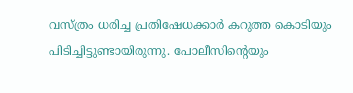വസ്ത്രം ധരിച്ച പ്രതിഷേധക്കാര്‍ കറുത്ത കൊടിയും പിടിച്ചിട്ടുണ്ടായിരുന്നു. പോലീസിന്റെയും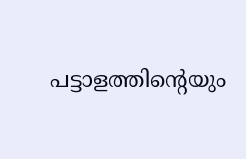പട്ടാളത്തിന്റെയും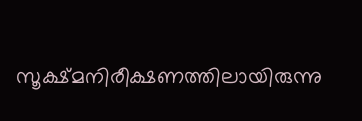സൂക്ഷ്മനിരീക്ഷണത്തിലായിരുന്നു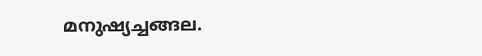മനുഷ്യച്ചങ്ങല.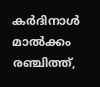കര്‍ദിനാള്‍ മാല്‍ക്കം രഞ്ചിത്ത്,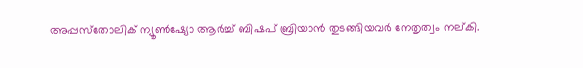അപ്പസ്‌തോലിക് ന്യൂണ്‍ഷ്യോ ആര്‍ച്ച് ബിഷപ് ബ്രിയാന്‍ തുടങ്ങിയവര്‍ നേതൃത്വം നല്കി.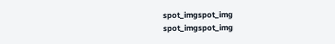spot_imgspot_img
spot_imgspot_img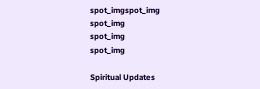spot_imgspot_img
spot_img
spot_img
spot_img

Spiritual Updates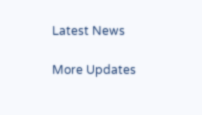Latest News

More Updates